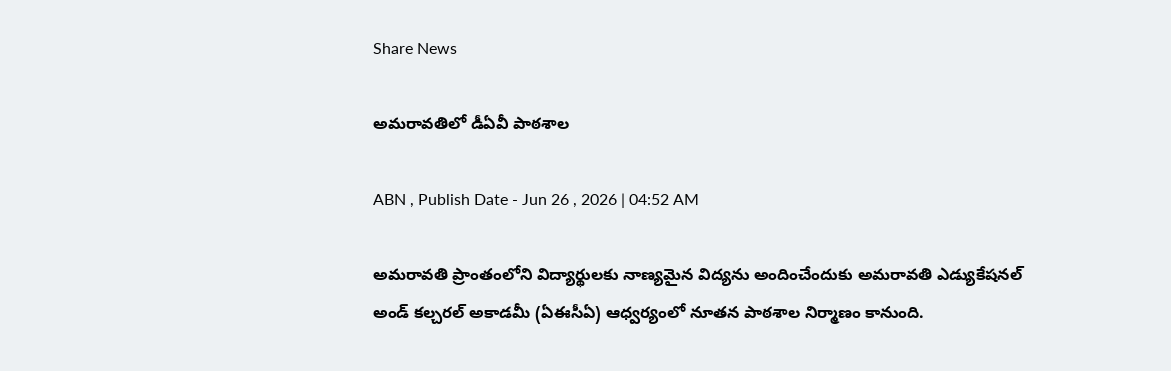Share News

అమరావతిలో డీఏవీ పాఠశాల

ABN , Publish Date - Jun 26 , 2026 | 04:52 AM

అమరావతి ప్రాంతంలోని విద్యార్థులకు నాణ్యమైన విద్యను అందించేందుకు అమరావతి ఎడ్యుకేషనల్‌ అండ్‌ కల్చరల్‌ అకాడమీ (ఏఈసీఏ) ఆధ్వర్యంలో నూతన పాఠశాల నిర్మాణం కానుంది.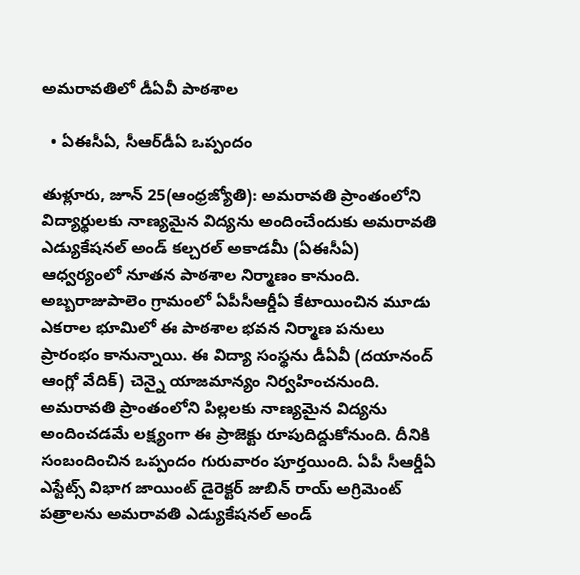అమరావతిలో డీఏవీ పాఠశాల

  • ఏఈసీఏ, సీఆర్‌డీఏ ఒప్పందం

తుళ్లూరు, జూన్‌ 25(ఆంధ్రజ్యోతి): అమరావతి ప్రాంతంలోని విద్యార్థులకు నాణ్యమైన విద్యను అందించేందుకు అమరావతి ఎడ్యుకేషనల్‌ అండ్‌ కల్చరల్‌ అకాడమీ (ఏఈసీఏ) ఆధ్వర్యంలో నూతన పాఠశాల నిర్మాణం కానుంది. అబ్బరాజుపాలెం గ్రామంలో ఏపీసీఆర్డీఏ కేటాయించిన మూడు ఎకరాల భూమిలో ఈ పాఠశాల భవన నిర్మాణ పనులు ప్రారంభం కానున్నాయి. ఈ విద్యా సంస్థను డీఏవీ (దయానంద్‌ ఆంగ్లో వేదిక్‌) చెన్నై యాజమాన్యం నిర్వహించనుంది. అమరావతి ప్రాంతంలోని పిల్లలకు నాణ్యమైన విద్యను అందించడమే లక్ష్యంగా ఈ ప్రాజెక్టు రూపుదిద్దుకోనుంది. దీనికి సంబందించిన ఒప్పందం గురువారం పూర్తయింది. ఏపీ సీఆర్డీఏ ఎస్టేట్స్‌ విభాగ జాయింట్‌ డైరెక్టర్‌ జుబిన్‌ రాయ్‌ అగ్రిమెంట్‌ పత్రాలను అమరావతి ఎడ్యుకేషనల్‌ అండ్‌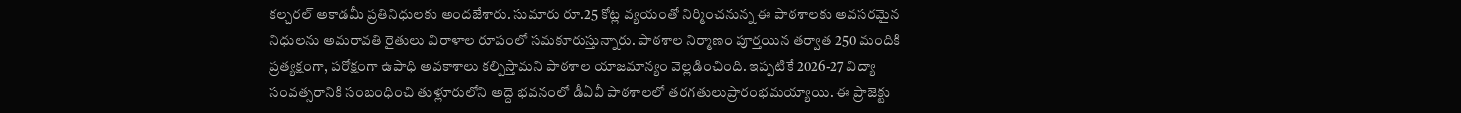కల్చరల్‌ అకాడమీ ప్రతినిధులకు అందజేశారు. సుమారు రూ.25 కోట్ల వ్యయంతో నిర్మించనున్న ఈ పాఠశాలకు అవసరమైన నిధులను అమరావతి రైతులు విరాళాల రూపంలో సమకూరుస్తున్నారు. పాఠశాల నిర్మాణం పూర్తయిన తర్వాత 250 మందికి ప్రత్యక్షంగా, పరోక్షంగా ఉపాధి అవకాశాలు కల్పిస్తామని పాఠశాల యాజమాన్యం వెల్లడించింది. ఇప్పటికే 2026-27 విద్యా సంవత్సరానికి సంబంధించి తుళ్లూరులోని అద్దె భవనంలో డీఏవీ పాఠశాలలో తరగతులుప్రారంభమయ్యాయి. ఈ ప్రాజెక్టు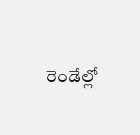రెండేల్లో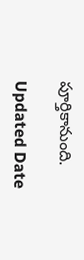పూర్తికానుంది.

Updated Date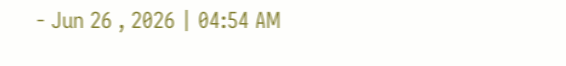- Jun 26 , 2026 | 04:54 AM